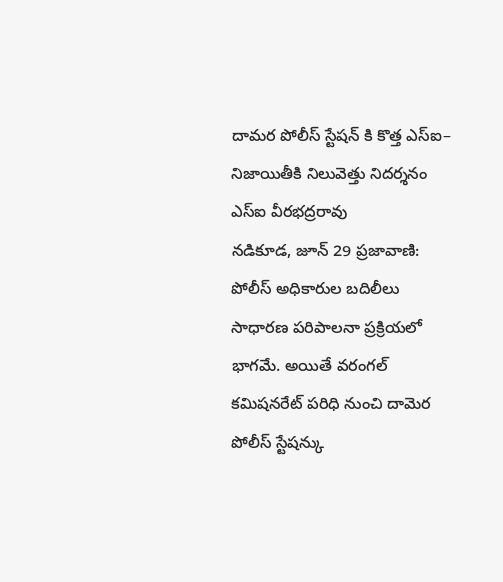దామర పోలీస్ స్టేషన్ కి కొత్త ఎస్ఐ– నిజాయితీకి నిలువెత్తు నిదర్శనం ఎస్ఐ వీరభద్రరావు
నడికూడ, జూన్ 29 ప్రజావాణి:
పోలీస్ అధికారుల బదిలీలు సాధారణ పరిపాలనా ప్రక్రియలో భాగమే. అయితే వరంగల్ కమిషనరేట్ పరిధి నుంచి దామెర పోలీస్ స్టేషన్కు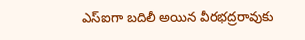ఎస్ఐగా బదిలీ అయిన వీరభద్రరావుకు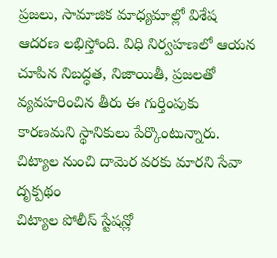ప్రజలు, సామాజిక మాధ్యమాల్లో విశేష ఆదరణ లభిస్తోంది. విధి నిర్వహణలో ఆయన చూపిన నిబద్ధత, నిజాయితీ, ప్రజలతో వ్యవహరించిన తీరు ఈ గుర్తింపుకు కారణమని స్థానికులు పేర్కొంటున్నారు.
చిట్యాల నుంచి దామెర వరకు మారని సేవా దృక్పథం
చిట్యాల పోలీస్ స్టేషన్లో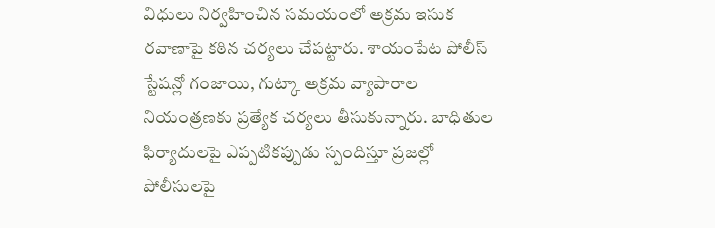విధులు నిర్వహించిన సమయంలో అక్రమ ఇసుక రవాణాపై కఠిన చర్యలు చేపట్టారు. శాయంపేట పోలీస్ స్టేషన్లో గంజాయి, గుట్కా అక్రమ వ్యాపారాల నియంత్రణకు ప్రత్యేక చర్యలు తీసుకున్నారు. బాధితుల ఫిర్యాదులపై ఎప్పటికప్పుడు స్పందిస్తూ ప్రజల్లో పోలీసులపై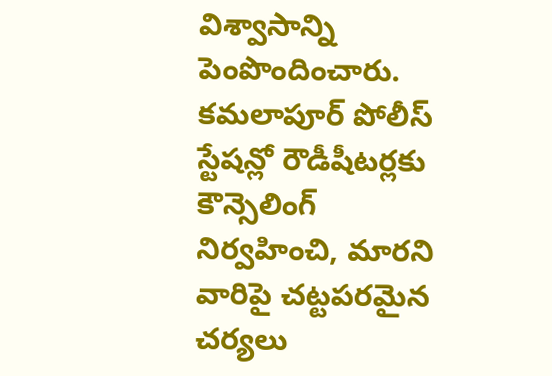విశ్వాసాన్ని పెంపొందించారు.
కమలాపూర్ పోలీస్ స్టేషన్లో రౌడీషీటర్లకు కౌన్సెలింగ్ నిర్వహించి, మారని వారిపై చట్టపరమైన చర్యలు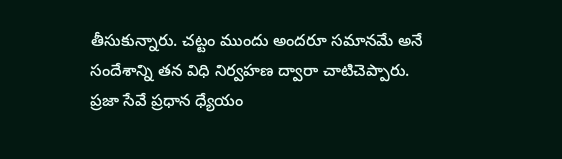తీసుకున్నారు. చట్టం ముందు అందరూ సమానమే అనే సందేశాన్ని తన విధి నిర్వహణ ద్వారా చాటిచెప్పారు.
ప్రజా సేవే ప్రధాన ధ్యేయం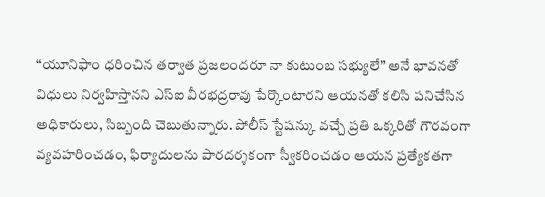“యూనిఫాం ధరించిన తర్వాత ప్రజలందరూ నా కుటుంబ సభ్యులే” అనే భావనతో విధులు నిర్వహిస్తానని ఎస్ఐ వీరభద్రరావు పేర్కొంటారని ఆయనతో కలిసి పనిచేసిన అధికారులు, సిబ్బంది చెబుతున్నారు. పోలీస్ స్టేషన్కు వచ్చే ప్రతి ఒక్కరితో గౌరవంగా వ్యవహరించడం, ఫిర్యాదులను పారదర్శకంగా స్వీకరించడం ఆయన ప్రత్యేకతగా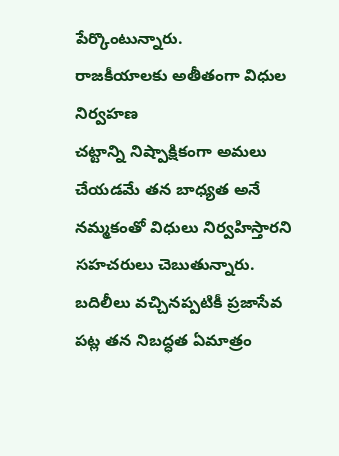పేర్కొంటున్నారు.
రాజకీయాలకు అతీతంగా విధుల నిర్వహణ
చట్టాన్ని నిష్పాక్షికంగా అమలు చేయడమే తన బాధ్యత అనే నమ్మకంతో విధులు నిర్వహిస్తారని సహచరులు చెబుతున్నారు. బదిలీలు వచ్చినప్పటికీ ప్రజాసేవ పట్ల తన నిబద్ధత ఏమాత్రం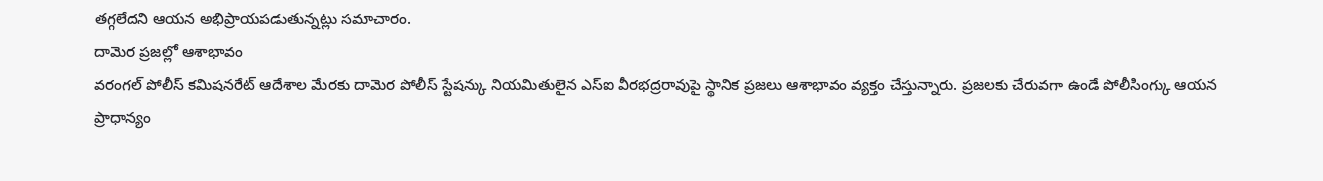తగ్గలేదని ఆయన అభిప్రాయపడుతున్నట్లు సమాచారం.
దామెర ప్రజల్లో ఆశాభావం
వరంగల్ పోలీస్ కమిషనరేట్ ఆదేశాల మేరకు దామెర పోలీస్ స్టేషన్కు నియమితులైన ఎస్ఐ వీరభద్రరావుపై స్థానిక ప్రజలు ఆశాభావం వ్యక్తం చేస్తున్నారు. ప్రజలకు చేరువగా ఉండే పోలీసింగ్కు ఆయన ప్రాధాన్యం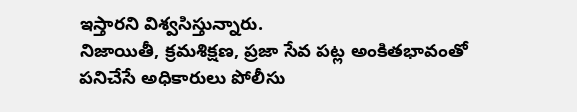ఇస్తారని విశ్వసిస్తున్నారు.
నిజాయితీ, క్రమశిక్షణ, ప్రజా సేవ పట్ల అంకితభావంతో పనిచేసే అధికారులు పోలీసు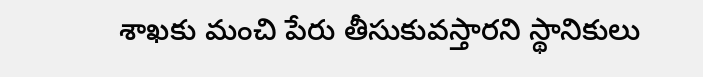శాఖకు మంచి పేరు తీసుకువస్తారని స్థానికులు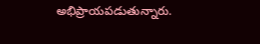అభిప్రాయపడుతున్నారు.